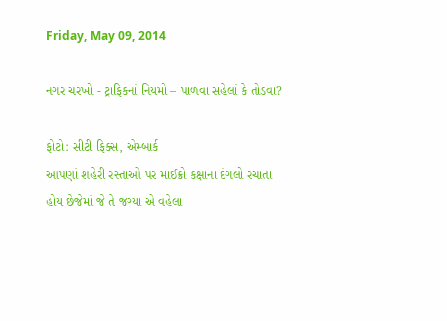Friday, May 09, 2014

નગર ચરખો - ટ્રાફિકનાં નિયમો – પાળવા સહેલાં કે તોડવા?

ફોટો: સીટી ફિક્સ, એમ્બાર્ક
આપણાં શહેરી રસ્તાઓ પર માઈક્રો કક્ષાના દંગલો રચાતા હોય છેજેમાં જે તે જગ્યા એ વહેલા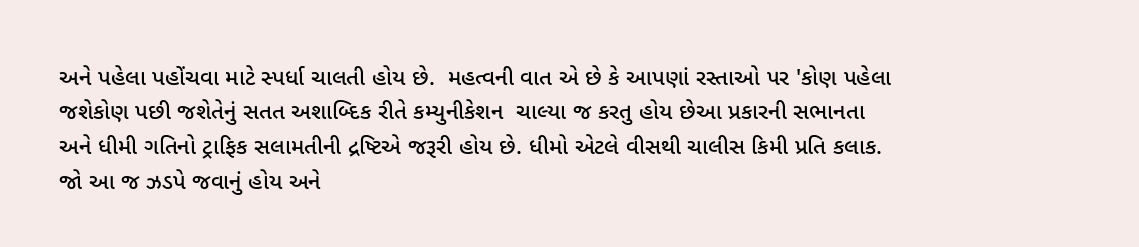અને પહેલા પહોંચવા માટે સ્પર્ધા ચાલતી હોય છે.  મહત્વની વાત એ છે કે આપણાં રસ્તાઓ પર 'કોણ પહેલા જશેકોણ પછી જશેતેનું સતત અશાબ્દિક રીતે કમ્યુનીકેશન  ચાલ્યા જ કરતુ હોય છેઆ પ્રકારની સભાનતા અને ધીમી ગતિનો ટ્રાફિક સલામતીની દ્રષ્ટિએ જરૂરી હોય છે. ધીમો એટલે વીસથી ચાલીસ કિમી પ્રતિ કલાક. જો આ જ ઝડપે જવાનું હોય અને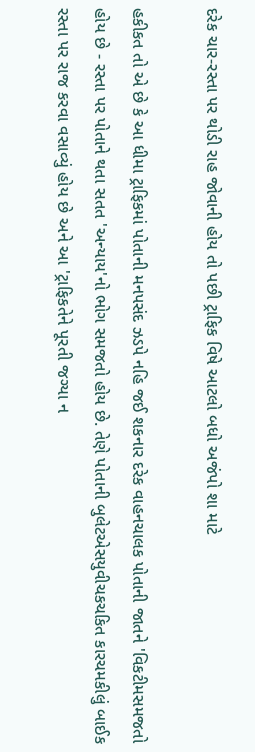દરેક ચાર-રસ્તા પર થોડી રાહ જોવાની હોય તો પછી ટ્રાફિક વિષે આટલો બધો અજંપો શા માટે

હકીકત તો એ છે કે આ ધીમા ટ્રાફિકમાં પોતાની મનપસંદ ઝડપે નહિ જઈ શકનાર દરેક વાહનચાલક પોતાની જાતને 'વિકટીમસમજતો હોય છે - રસ્તા પર પોતાને થતા સતત 'અન્યાય'નો ભોગ સમજતો હોય છે. તેણે પોતાની બુલેટએસયુવીચકચકિત કારચમકીલું બાઈક રસ્તા પર રાજ કરવા વસાવ્યું હોય છે અને આ 'ટ્રાફિકતેને પૂરતી જગ્યા ન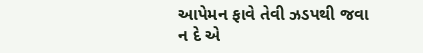આપેમન ફાવે તેવી ઝડપથી જવા ન દે એ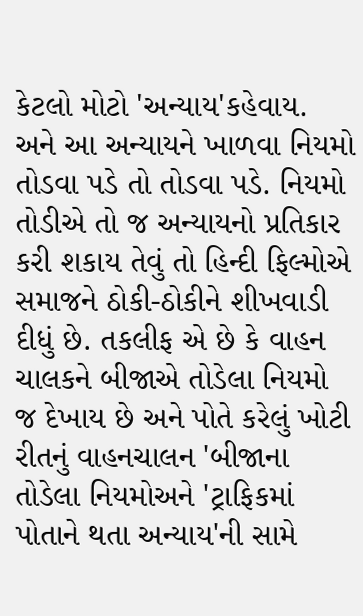કેટલો મોટો 'અન્યાય'કહેવાય. અને આ અન્યાયને ખાળવા નિયમો તોડવા પડે તો તોડવા પડે. નિયમો તોડીએ તો જ અન્યાયનો પ્રતિકાર કરી શકાય તેવું તો હિન્દી ફિલ્મોએ સમાજને ઠોકી-ઠોકીને શીખવાડી દીધું છે. તકલીફ એ છે કે વાહન ચાલકને બીજાએ તોડેલા નિયમો જ દેખાય છે અને પોતે કરેલું ખોટી રીતનું વાહનચાલન 'બીજાના તોડેલા નિયમોઅને 'ટ્રાફિકમાં પોતાને થતા અન્યાય'ની સામે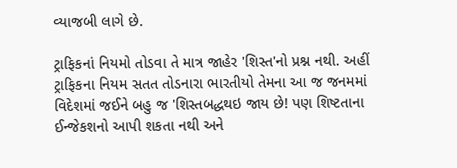વ્યાજબી લાગે છે.

ટ્રાફિકનાં નિયમો તોડવા તે માત્ર જાહેર 'શિસ્ત'નો પ્રશ્ન નથી. અહીં ટ્રાફિકના નિયમ સતત તોડનારા ભારતીયો તેમના આ જ જનમમાં વિદેશમાં જઈને બહુ જ 'શિસ્તબદ્ધથઇ જાય છે! પણ શિષ્ટતાના ઈન્જેકશનો આપી શકતા નથી અને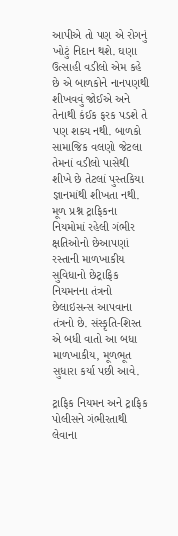આપીએ તો પણ એ રોગનું ખોટું નિદાન થશે. ઘણા ઉત્સાહી વડીલો એમ કહે છે એ બાળકોને નાનપણથી શીખવવું જોઈએ અને તેનાથી કંઈક ફરક પડશે તે પણ શક્ય નથી. બાળકો સામાજિક વલણો જેટલા તેમનાં વડીલો પાસેથી શીખે છે તેટલાં પુસ્તકિયા જ્ઞાનમાંથી શીખતા નથી. મૂળ પ્રશ્ન ટ્રાફિકના નિયમોમાં રહેલી ગંભીર ક્ષતિઓનો છેઆપણાં રસ્તાની માળખાકીય સુવિધાનો છેટ્રાફિક નિયમનના તંત્રનો છેલાઇસન્સ આપવાના તંત્રનો છે. સંસ્કૃતિ-શિસ્ત એ બધી વાતો આ બધા માળખાકીય, મૂળભૂત સુધારા કર્યા પછી આવે.

ટ્રાફિક નિયમન અને ટ્રાફિક પોલીસને ગંભીરતાથી લેવાના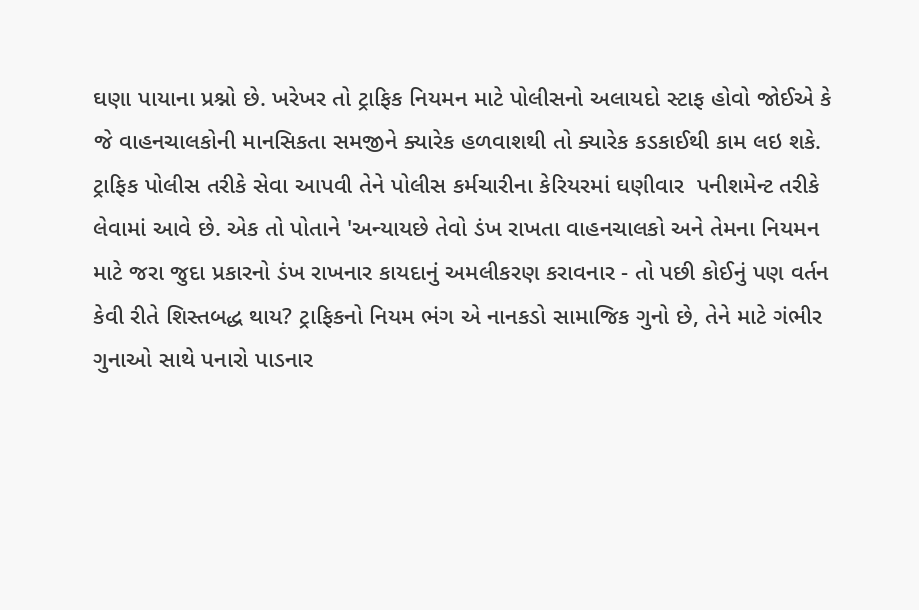ઘણા પાયાના પ્રશ્નો છે. ખરેખર તો ટ્રાફિક નિયમન માટે પોલીસનો અલાયદો સ્ટાફ હોવો જોઈએ કે જે વાહનચાલકોની માનસિકતા સમજીને ક્યારેક હળવાશથી તો ક્યારેક કડકાઈથી કામ લઇ શકે. ટ્રાફિક પોલીસ તરીકે સેવા આપવી તેને પોલીસ કર્મચારીના કેરિયરમાં ઘણીવાર  પનીશમેન્ટ તરીકે લેવામાં આવે છે. એક તો પોતાને 'અન્યાયછે તેવો ડંખ રાખતા વાહનચાલકો અને તેમના નિયમન માટે જરા જુદા પ્રકારનો ડંખ રાખનાર કાયદાનું અમલીકરણ કરાવનાર - તો પછી કોઈનું પણ વર્તન કેવી રીતે શિસ્તબદ્ધ થાય? ટ્રાફિકનો નિયમ ભંગ એ નાનકડો સામાજિક ગુનો છે, તેને માટે ગંભીર ગુનાઓ સાથે પનારો પાડનાર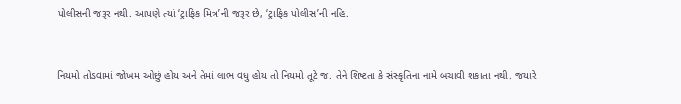પોલીસની જરૂર નથી. આપણે ત્યાં ‘ટ્રાફિક મિત્ર’ની જરૂર છે, ‘ટ્રાફિક પોલીસ’ની નહિ.


નિયમો તોડવામાં જોખમ ઓછું હોય અને તેમાં લાભ વધુ હોય તો નિયમો તૂટે જ. તેને શિષ્ટતા કે સંસ્કૃતિના નામે બચાવી શકાતા નથી. જયારે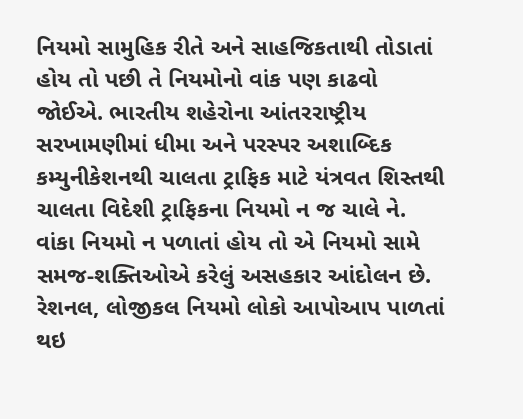નિયમો સામુહિક રીતે અને સાહજિકતાથી તોડાતાં હોય તો પછી તે નિયમોનો વાંક પણ કાઢવો જોઈએ. ભારતીય શહેરોના આંતરરાષ્ટ્રીય સરખામણીમાં ધીમા અને પરસ્પર અશાબ્દિક કમ્યુનીકેશનથી ચાલતા ટ્રાફિક માટે યંત્રવત શિસ્તથી ચાલતા વિદેશી ટ્રાફિકના નિયમો ન જ ચાલે ને. વાંકા નિયમો ન પળાતાં હોય તો એ નિયમો સામે સમજ-શક્તિઓએ કરેલું અસહકાર આંદોલન છે. રેશનલ, લોજીકલ નિયમો લોકો આપોઆપ પાળતાં થઇ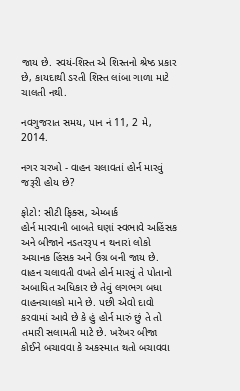જાય છે. સ્વયં-શિસ્ત એ શિસ્તનો શ્રેષ્ઠ પ્રકાર છે, કાયદાથી ડરતી શિસ્ત લાંબા ગાળા માટે ચાલતી નથી.

નવગુજરાત સમય, પાન નં 11, 2 મે, 2014.

નગર ચરખો - વાહન ચલાવતાં હોર્ન મારવું જરૂરી હોય છે?

ફોટો: સીટી ફિક્સ, એમ્બાર્ક
હોર્ન મારવાની બાબતે ઘણાં સ્વભાવે અહિંસક અને બીજાને નડતરરૂપ ન થનારાં લોકો અચાનક હિંસક અને ઉગ્ર બની જાય છે. વાહન ચલાવતી વખતે હોર્ન મારવું તે પોતાનો અબાધિત અધિકાર છે તેવું લગભગ બધા વાહનચાલકો માને છે. પછી એવો દાવો કરવામાં આવે છે કે હું હોર્ન મારું છું તે તો તમારી સલામતી માટે છે. ખરેખર બીજા કોઈને બચાવવા કે અકસ્માત થતો બચાવવા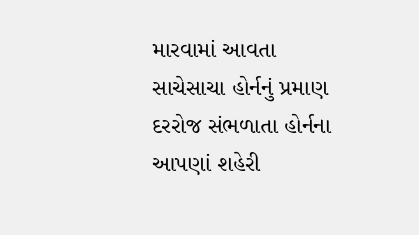મારવામાં આવતા સાચેસાચા હોર્નનું પ્રમાણ દરરોજ સંભળાતા હોર્નના આપણાં શહેરી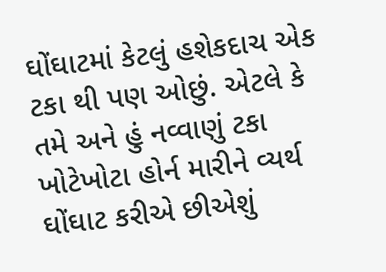ઘોંઘાટમાં કેટલું હશેકદાચ એક ટકા થી પણ ઓછું. એટલે કે તમે અને હું નવ્વાણું ટકા ખોટેખોટા હોર્ન મારીને વ્યર્થ ઘોંઘાટ કરીએ છીએશું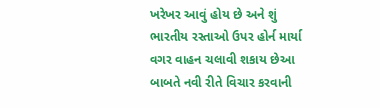ખરેખર આવું હોય છે અને શું ભારતીય રસ્તાઓ ઉપર હોર્ન માર્યા વગર વાહન ચલાવી શકાય છેઆ બાબતે નવી રીતે વિચાર કરવાની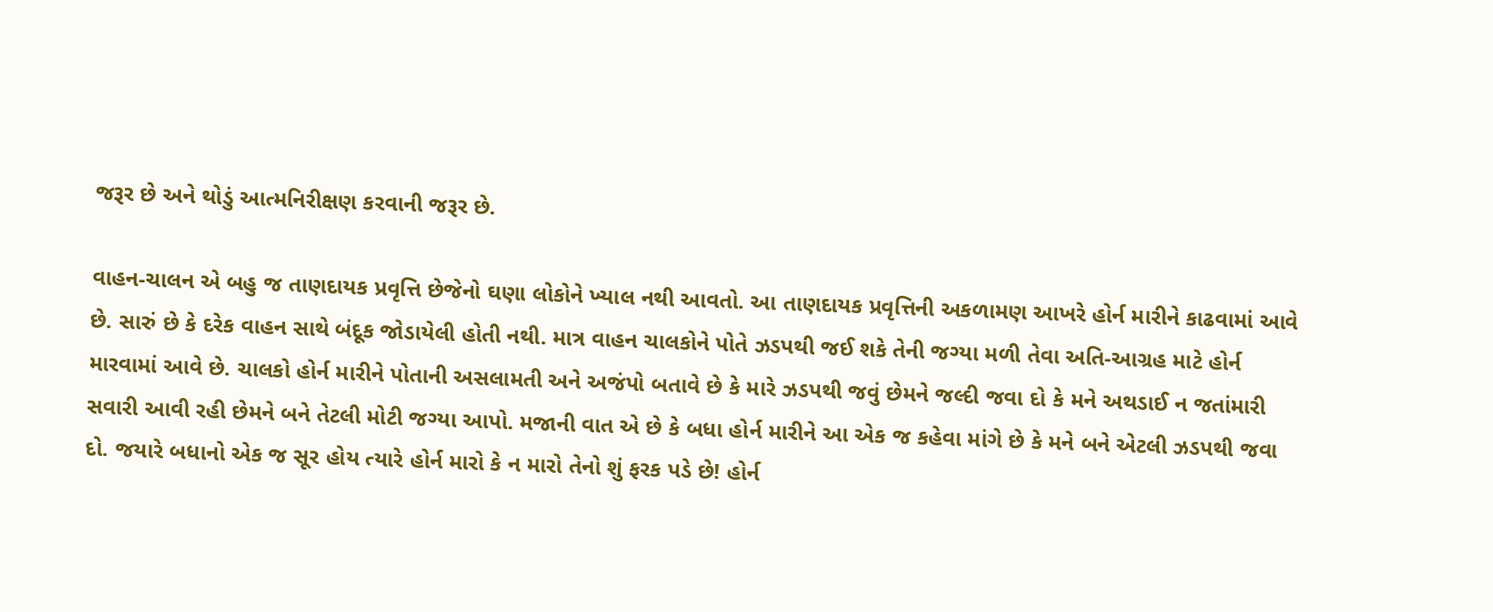જરૂર છે અને થોડું આત્મનિરીક્ષણ કરવાની જરૂર છે.

વાહન-ચાલન એ બહુ જ તાણદાયક પ્રવૃત્તિ છેજેનો ઘણા લોકોને ખ્યાલ નથી આવતો. આ તાણદાયક પ્રવૃત્તિની અકળામણ આખરે હોર્ન મારીને કાઢવામાં આવે છે. સારું છે કે દરેક વાહન સાથે બંદૂક જોડાયેલી હોતી નથી. માત્ર વાહન ચાલકોને પોતે ઝડપથી જઈ શકે તેની જગ્યા મળી તેવા અતિ-આગ્રહ માટે હોર્ન મારવામાં આવે છે. ચાલકો હોર્ન મારીને પોતાની અસલામતી અને અજંપો બતાવે છે કે મારે ઝડપથી જવું છેમને જલ્દી જવા દો કે મને અથડાઈ ન જતાંમારી સવારી આવી રહી છેમને બને તેટલી મોટી જગ્યા આપો. મજાની વાત એ છે કે બધા હોર્ન મારીને આ એક જ કહેવા માંગે છે કે મને બને એટલી ઝડપથી જવા દો. જયારે બધાનો એક જ સૂર હોય ત્યારે હોર્ન મારો કે ન મારો તેનો શું ફરક પડે છે! હોર્ન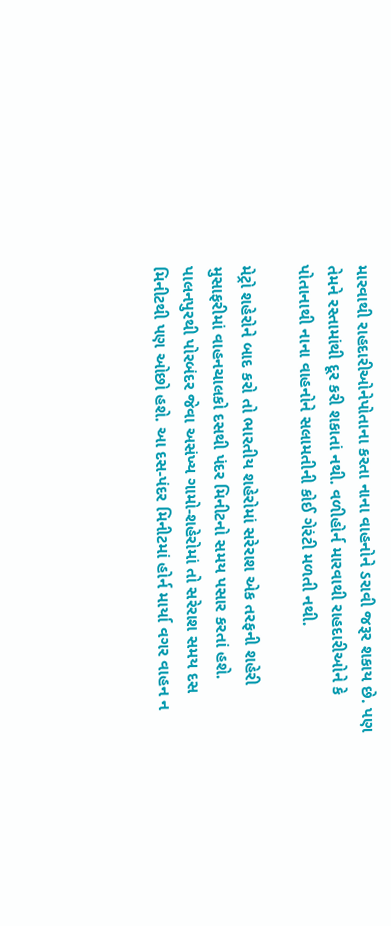મારવાથી રાહદારીઓનેપોતાના કરતા નાના વાહનોને ડરાવી જરૂર શકાય છે. પણ તેમને રસ્તામાંથી દૂર કરી શકાતાં નથી. વળીહોર્ન મારવાથી રાહદારીઓને કે પોતાનાથી નાના વાહનોને સલામતીની કોઈ ગેરંટી મળતી નથી.

મેટ્રો શહેરોને બાદ કરો તો ભારતીય શહેરોમાં સરેરાશ એક તરફની શહેરી મુસાફરીમાં વાહનચાલકો દસથી પંદર મિનીટનો સમય પસાર કરતાં હશે. પાલનપુરથી પોરબંદર જેવા અસંખ્ય ગામો-શહેરોમાં તો સરેરાશ સમય દસ મિનીટથી પણ ઓછો હશે. આ દસ-પંદર મિનીટમાં હોર્ન માર્યા વગર વાહન ન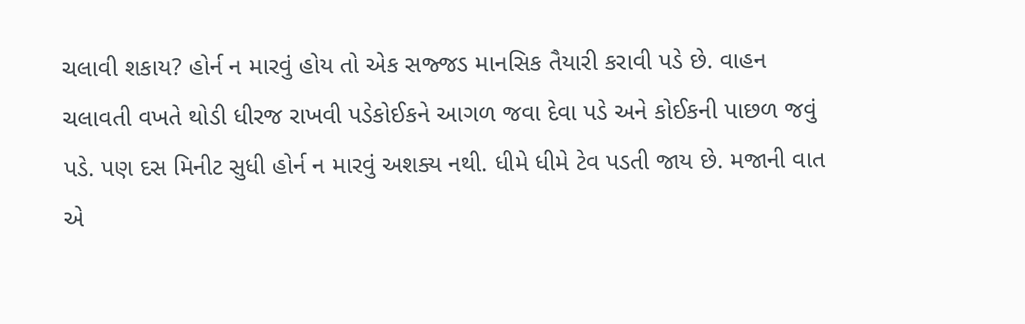ચલાવી શકાય? હોર્ન ન મારવું હોય તો એક સજ્જડ માનસિક તૈયારી કરાવી પડે છે. વાહન ચલાવતી વખતે થોડી ધીરજ રાખવી પડેકોઈકને આગળ જવા દેવા પડે અને કોઈકની પાછળ જવું પડે. પણ દસ મિનીટ સુધી હોર્ન ન મારવું અશક્ય નથી. ધીમે ધીમે ટેવ પડતી જાય છે. મજાની વાત એ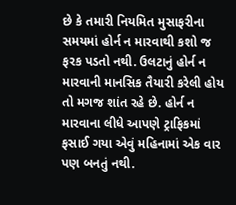છે કે તમારી નિયમિત મુસાફરીના સમયમાં હોર્ન ન મારવાથી કશો જ ફરક પડતો નથી. ઉલટાનું હોર્ન ન મારવાની માનસિક તૈયારી કરેલી હોય તો મગજ શાંત રહે છે. હોર્ન ન મારવાના લીધે આપણે ટ્રાફિકમાં ફસાઈ ગયા એવું મહિનામાં એક વાર પણ બનતું નથી.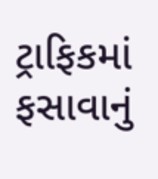ટ્રાફિકમાં ફસાવાનું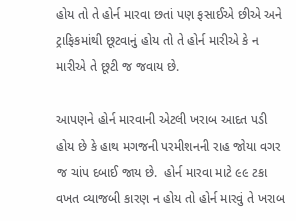હોય તો તે હોર્ન મારવા છતાં પણ ફસાઈએ છીએ અને ટ્રાફિકમાંથી છૂટવાનું હોય તો તે હોર્ન મારીએ કે ન મારીએ તે છૂટી જ જવાય છે.

આપણને હોર્ન મારવાની એટલી ખરાબ આદત પડી હોય છે કે હાથ મગજની પરમીશનની રાહ જોયા વગર જ ચાંપ દબાઈ જાય છે.  હોર્ન મારવા માટે ૯૯ ટકા વખત વ્યાજબી કારણ ન હોય તો હોર્ન મારવું તે ખરાબ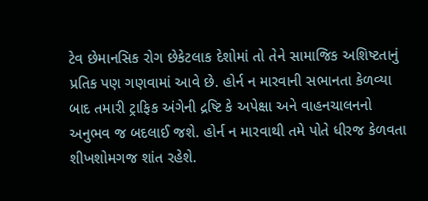ટેવ છેમાનસિક રોગ છેકેટલાક દેશોમાં તો તેને સામાજિક અશિષ્ટતાનું પ્રતિક પણ ગણવામાં આવે છે. હોર્ન ન મારવાની સભાનતા કેળવ્યા બાદ તમારી ટ્રાફિક અંગેની દ્રષ્ટિ કે અપેક્ષા અને વાહનચાલનનો અનુભવ જ બદલાઈ જશે. હોર્ન ન મારવાથી તમે પોતે ધીરજ કેળવતા શીખશોમગજ શાંત રહેશે.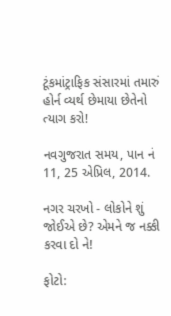ટૂંકમાંટ્રાફિક સંસારમાં તમારું હોર્ન વ્યર્થ છેમાયા છેતેનો ત્યાગ કરો!

નવગુજરાત સમય, પાન નં 11, 25 એપ્રિલ, 2014.

નગર ચરખો - લોકોને શું જોઈએ છે? એમને જ નક્કી કરવા દો ને!

ફોટો: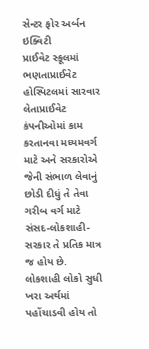સેન્ટર ફોર અર્બન ઇક્વિટી
પ્રાઈવેટ સ્કૂલમાં ભણતાપ્રાઈવેટ હોસ્પિટલમાં સારવાર લેતાપ્રાઈવેટ કંપનીઓમાં કામ કરતાનવા મધ્યમવર્ગ માટે અને સરકારોએ જેની સંભાળ લેવાનું છોડી દીધું તે તેવા ગરીબ વર્ગ માટે સંસદ-લોકશાહી-સરકાર તે પ્રતિક માત્ર જ હોય છે. લોકશાહી લોકો સુધી ખરા અર્થમાં પહોંચાડવી હોય તો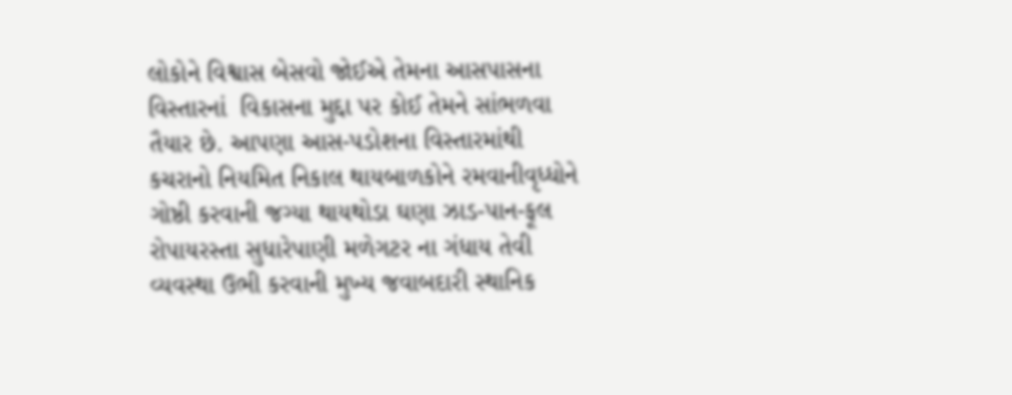લોકોને વિશ્વાસ બેસવો જોઈએ તેમના આસપાસના વિસ્તારનાં  વિકાસના મુદ્દા પર કોઈ તેમને સાંભળવા તૈયાર છે. આપણા આસ-પડોશના વિસ્તારમાંથી કચરાનો નિયમિત નિકાલ થાયબાળકોને રમવાનીવૃધ્ધોને ગોષ્ઠી કરવાની જગ્યા થાયથોડા ઘણા ઝાડ-પાન-ફૂલ રોપાયરસ્તા સુધારેપાણી મળેગટર ના ગંધાય તેવી વ્યવસ્થા ઉભી કરવાની મુખ્ય જવાબદારી સ્થાનિક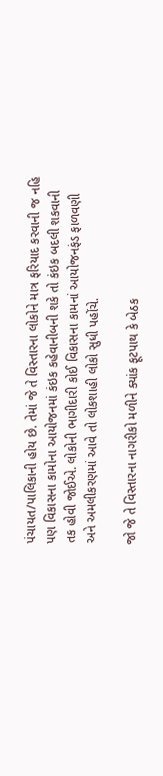પંચાયત/પાલિકાની હોય છે. તેમાં જે તે વિસ્તારના લોકોને માત્ર ફરિયાદ કરવાની જ નહિ પણ વિકાસના કામોના આયોજનમાં કંઇક કહેવાનીબની શકે તો કંઇક બદલી શકવાની તક હોવી જોઈએ. લોકોની ભાગીદારી કોઈ વિકાસના કામનાં આયોજનફંડ ફાળવણી અને અમલીકરણમાં આવે તો લોકશાહી લોકો સુધી પહોંચે.

જો જે તે વિસ્તારના નાગરીકો મળીને ક્યાંક ફૂટપાથ કે બેઠક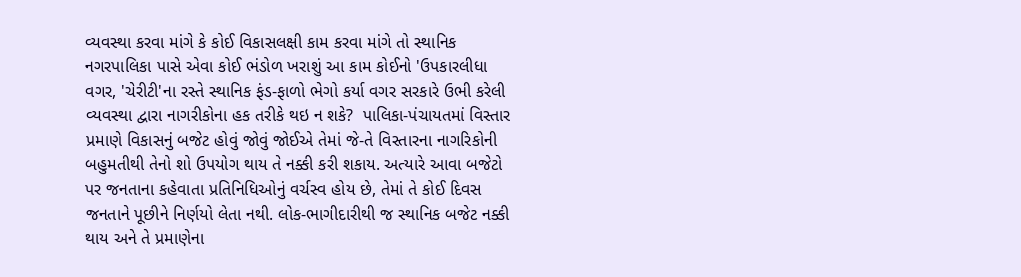વ્યવસ્થા કરવા માંગે કે કોઈ વિકાસલક્ષી કામ કરવા માંગે તો સ્થાનિક નગરપાલિકા પાસે એવા કોઈ ભંડોળ ખરાશું આ કામ કોઈનો 'ઉપકારલીધા વગર, 'ચેરીટી'ના રસ્તે સ્થાનિક ફંડ-ફાળો ભેગો કર્યા વગર સરકારે ઉભી કરેલી વ્યવસ્થા દ્વારા નાગરીકોના હક તરીકે થઇ ન શકે?  પાલિકા-પંચાયતમાં વિસ્તાર પ્રમાણે વિકાસનું બજેટ હોવું જોવું જોઈએ તેમાં જે-તે વિસ્તારના નાગરિકોની બહુમતીથી તેનો શો ઉપયોગ થાય તે નક્કી કરી શકાય. અત્યારે આવા બજેટો પર જનતાના કહેવાતા પ્રતિનિધિઓનું વર્ચસ્વ હોય છે, તેમાં તે કોઈ દિવસ જનતાને પૂછીને નિર્ણયો લેતા નથી. લોક-ભાગીદારીથી જ સ્થાનિક બજેટ નક્કી થાય અને તે પ્રમાણેના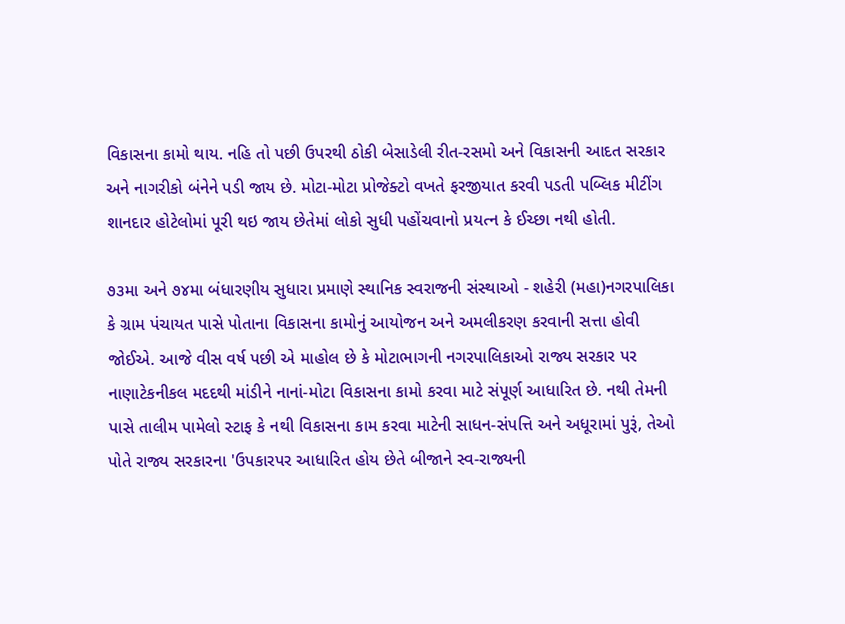વિકાસના કામો થાય. નહિ તો પછી ઉપરથી ઠોકી બેસાડેલી રીત-રસમો અને વિકાસની આદત સરકાર અને નાગરીકો બંનેને પડી જાય છે. મોટા-મોટા પ્રોજેક્ટો વખતે ફરજીયાત કરવી પડતી પબ્લિક મીટીંગ શાનદાર હોટેલોમાં પૂરી થઇ જાય છેતેમાં લોકો સુધી પહોંચવાનો પ્રયત્ન કે ઈચ્છા નથી હોતી.

૭૩મા અને ૭૪મા બંધારણીય સુધારા પ્રમાણે સ્થાનિક સ્વરાજની સંસ્થાઓ - શહેરી (મહા)નગરપાલિકા કે ગ્રામ પંચાયત પાસે પોતાના વિકાસના કામોનું આયોજન અને અમલીકરણ કરવાની સત્તા હોવી જોઈએ. આજે વીસ વર્ષ પછી એ માહોલ છે કે મોટાભાગની નગરપાલિકાઓ રાજ્ય સરકાર પર નાણાટેકનીકલ મદદથી માંડીને નાનાં-મોટા વિકાસના કામો કરવા માટે સંપૂર્ણ આધારિત છે. નથી તેમની પાસે તાલીમ પામેલો સ્ટાફ કે નથી વિકાસના કામ કરવા માટેની સાધન-સંપત્તિ અને અધૂરામાં પુરૂં, તેઓ પોતે રાજ્ય સરકારના 'ઉપકારપર આધારિત હોય છેતે બીજાને સ્વ-રાજ્યની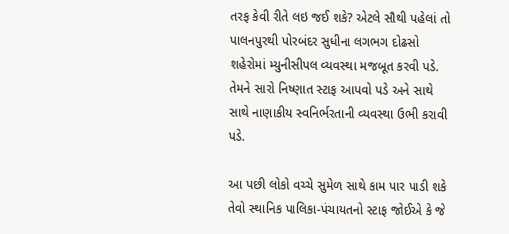તરફ કેવી રીતે લઇ જઈ શકે? એટલે સૌથી પહેલાં તો પાલનપુરથી પોરબંદર સુધીના લગભગ દોઢસો શહેરોમાં મ્યુનીસીપલ વ્યવસ્થા મજબૂત કરવી પડે. તેમને સારો નિષ્ણાત સ્ટાફ આપવો પડે અને સાથે સાથે નાણાકીય સ્વનિર્ભરતાની વ્યવસ્થા ઉભી કરાવી પડે.

આ પછી લોકો વચ્ચે સુમેળ સાથે કામ પાર પાડી શકે તેવો સ્થાનિક પાલિકા-પંચાયતનો સ્ટાફ જોઈએ કે જે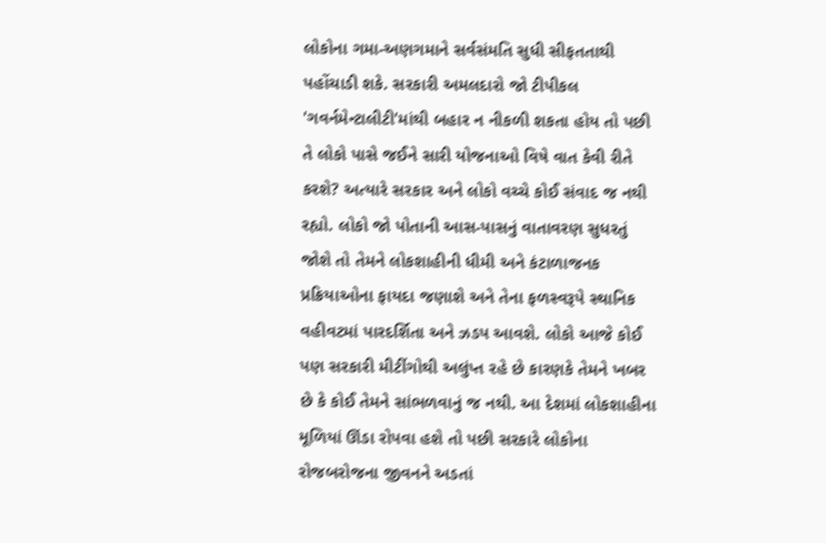લોકોના ગમા-અણગમાને સર્વસંમતિ સુધી સીફતતાથી પહોંચાડી શકે. સરકારી અમલદારો જો ટીપીકલ 'ગવર્નમેન્ટાલીટી'માંથી બહાર ન નીકળી શકતા હોય તો પછી તે લોકો પાસે જઈને સારી યોજનાઓ વિષે વાત કેવી રીતે કરશે? અત્યારે સરકાર અને લોકો વચ્ચે કોઈ સંવાદ જ નથી રહ્યો. લોકો જો પોતાની આસ-પાસનું વાતાવરણ સુધરતું જોશે તો તેમને લોકશાહીની ધીમી અને કંટાળાજનક પ્રક્રિયાઓના ફાયદા જણાશે અને તેના ફળસ્વરૂપે સ્થાનિક વહીવટમાં પારદર્શિતા અને ઝડપ આવશે. લોકો આજે કોઈ પણ સરકારી મીટીંગોથી અલુંપ્ત રહે છે કારણકે તેમને ખબર છે કે કોઈ તેમને સાંભળવાનું જ નથી. આ દેશમાં લોકશાહીના મૂળિયાં ઊંડા રોપવા હશે તો પછી સરકારે લોકોના રોજબરોજના જીવનને અડતાં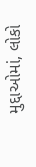મુદ્દાઓમાં, લોકો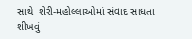સાથે  શેરી-મહોલ્લાઓમાં સંવાદ સાધતા શીખવું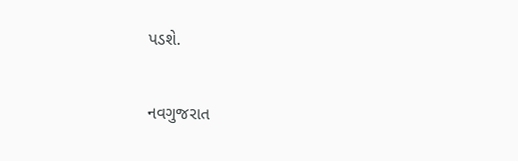પડશે.

નવગુજરાત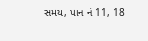સમય, પાન નં 11, 18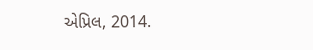એપ્રિલ, 2014.